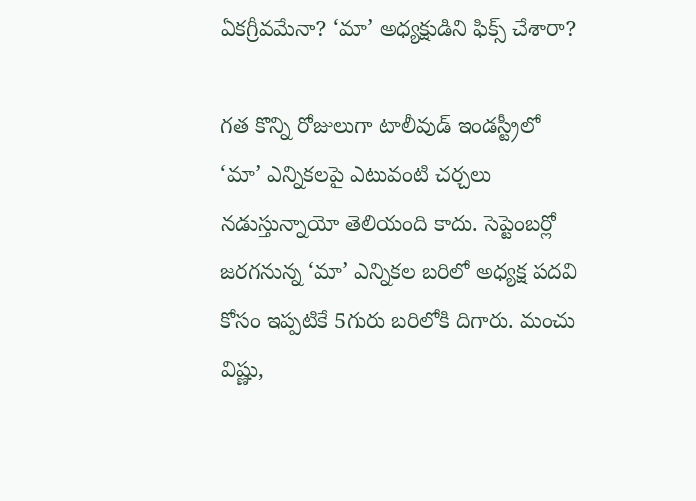ఏకగ్రీవమేనా? ‘మా’ అధ్యక్షుడిని ఫిక్స్ చేశారా?

గత కొన్ని రోజులుగా టాలీవుడ్ ఇండస్ట్రీలో ‘మా’ ఎన్నికలపై ఎటువంటి చర్చలు నడుస్తున్నాయో తెలియంది కాదు. సెప్టెంబర్లో జరగనున్న ‘మా’ ఎన్నికల బరిలో అధ్యక్ష పదవి కోసం ఇప్పటికే 5గురు బరిలోకి దిగారు. మంచు విష్ణు,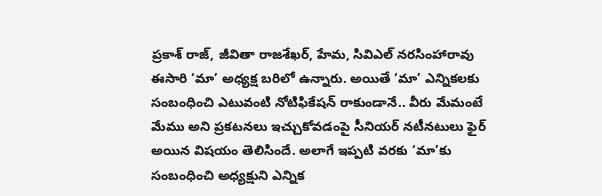ప్రకాశ్ రాజ్, జీవితా రాజశేఖర్, హేమ, సివిఎల్ నరసింహారావు ఈసారి ‘మా’ అధ్యక్ష బరిలో ఉన్నారు. అయితే ‘మా’ ఎన్నికలకు సంబంధించి ఎటువంటి నోటిఫికేషన్ రాకుండానే.. వీరు మేమంటే మేము అని ప్రకటనలు ఇచ్చుకోవడంపై సీనియర్ నటీనటులు ఫైర్ అయిన విషయం తెలిసిందే. అలాగే ఇప్పటి వరకు ‘మా’కు సంబంధించి అధ్యక్షుని ఎన్నిక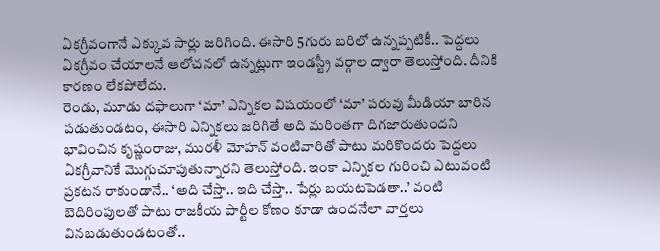ఏకగ్రీవంగానే ఎక్కువ సార్లు జరిగింది. ఈసారి 5గురు బరిలో ఉన్నప్పటికీ.. పెద్దలు ఏకగ్రీవం చేయాలనే ఆలోచనలో ఉన్నట్లుగా ఇండస్ట్రీ వర్గాల ద్వారా తెలుస్తోంది. దీనికి కారణం లేకపోలేదు.
రెండు, మూడు దఫాలుగా ‘మా’ ఎన్నికల విషయంలో ‘మా’ పరువు మీడియా బారిన పడుతుండటం, ఈసారి ఎన్నికలు జరిగితే అది మరింతగా దిగజారుతుందని భావించిన కృష్ణంరాజు, మురళీ మోహన్ వంటివారితో పాటు మరికొందరు పెద్దలు ఏకగ్రీవానికే మొగ్గుచూపుతున్నారని తెలుస్తోంది. ఇంకా ఎన్నికల గురించి ఎటువంటి ప్రకటన రాకుండానే.. ‘అది చేస్తా.. ఇది చేస్తా.. పేర్లు బయటపెడతా..’ వంటి బెదిరింపులతో పాటు రాజకీయ పార్టీల కోణం కూడా ఉందనేలా వార్తలు వినబడుతుండటంతో..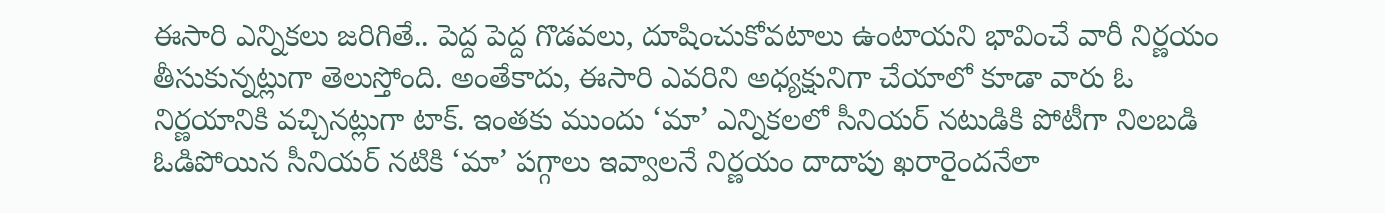ఈసారి ఎన్నికలు జరిగితే.. పెద్ద పెద్ద గొడవలు, దూషించుకోవటాలు ఉంటాయని భావించే వారీ నిర్ణయం తీసుకున్నట్లుగా తెలుస్తోంది. అంతేకాదు, ఈసారి ఎవరిని అధ్యక్షునిగా చేయాలో కూడా వారు ఓ నిర్ణయానికి వచ్చినట్లుగా టాక్. ఇంతకు ముందు ‘మా’ ఎన్నికలలో సీనియర్ నటుడికి పోటీగా నిలబడి ఓడిపోయిన సీనియర్ నటికి ‘మా’ పగ్గాలు ఇవ్వాలనే నిర్ణయం దాదాపు ఖరారైందనేలా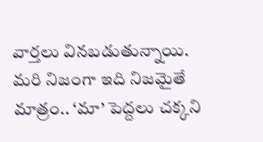వార్తలు వినబడుతున్నాయి. మరి నిజంగా ఇది నిజమైతే మాత్రం.. ‘మా’ పెద్దలు చక్కని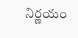నిర్ణయం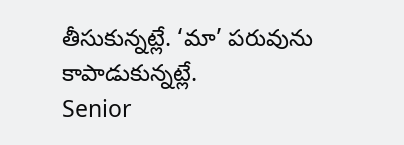తీసుకున్నట్లే. ‘మా’ పరువును కాపాడుకున్నట్లే.
Senior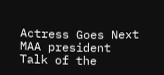Actress Goes Next MAA president
Talk of the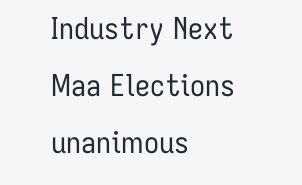Industry Next Maa Elections unanimous